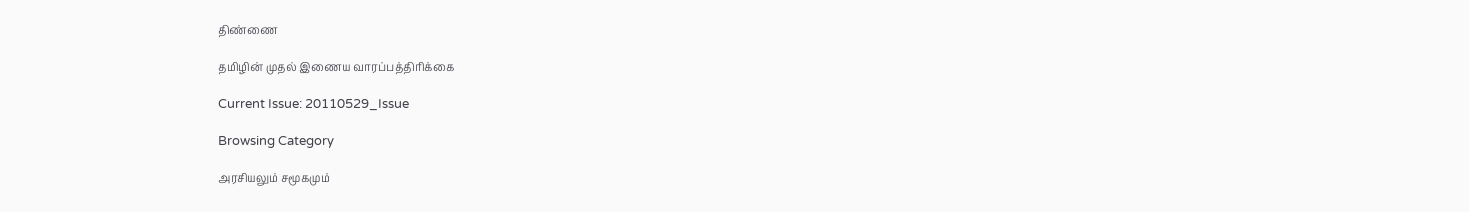திண்ணை

தமிழின் முதல் இணைய வாரப்பத்திரிக்கை

Current Issue: 20110529_Issue

Browsing Category

அரசியலும் சமூகமும்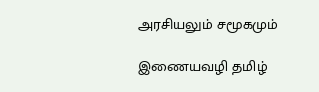அரசியலும் சமூகமும்

இணையவழி தமிழ்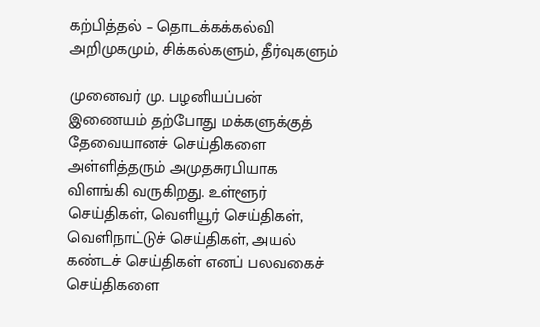கற்பித்தல் – தொடக்கக்கல்வி அறிமுகமும், சிக்கல்களும், தீர்வுகளும்

முனைவர் மு. பழனியப்பன் இணையம் தற்போது மக்களுக்குத் தேவையானச் செய்திகளை அள்ளித்தரும் அமுதசுரபியாக விளங்கி வருகிறது. உள்ளூர் செய்திகள், வெளியூர் செய்திகள், வெளிநாட்டுச் செய்திகள், அயல் கண்டச் செய்திகள் எனப் பலவகைச் செய்திகளை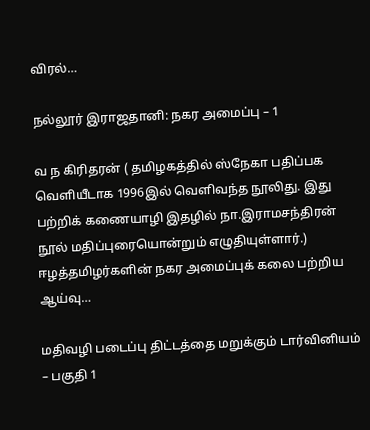விரல்…

நல்லூர் இராஜதானி: நகர அமைப்பு – 1

வ ந கிரிதரன் ( தமிழகத்தில் ஸ்நேகா பதிப்பக வெளியீடாக 1996இல் வெளிவந்த நூலிது. இது பற்றிக் கணையாழி இதழில் நா.இராமசந்திரன் நூல் மதிப்புரையொன்றும் எழுதியுள்ளார்.) ஈழத்தமிழர்களின் நகர அமைப்புக் கலை பற்றிய ஆய்வு…

மதிவழி படைப்பு திட்டத்தை மறுக்கும் டார்வினியம் – பகுதி 1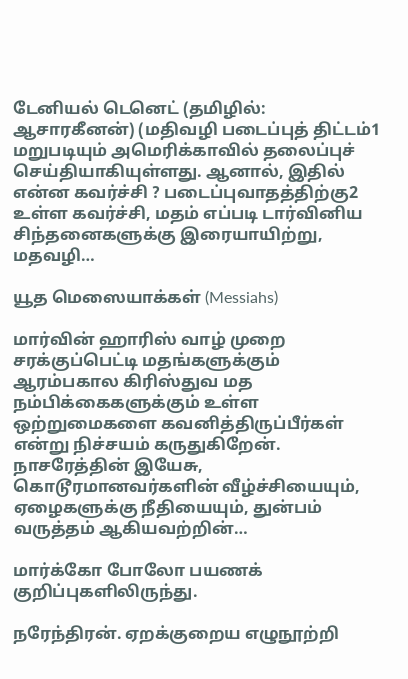டேனியல் டெனெட் (தமிழில்: ஆசாரகீனன்) (மதிவழி படைப்புத் திட்டம்1 மறுபடியும் அமெரிக்காவில் தலைப்புச் செய்தியாகியுள்ளது. ஆனால், இதில் என்ன கவர்ச்சி ? படைப்புவாதத்திற்கு2 உள்ள கவர்ச்சி, மதம் எப்படி டார்வினிய சிந்தனைகளுக்கு இரையாயிற்று, மதவழி…

யூத மெஸையாக்கள் (Messiahs)

மார்வின் ஹாரிஸ் வாழ் முறை சரக்குப்பெட்டி மதங்களுக்கும் ஆரம்பகால கிரிஸ்துவ மத நம்பிக்கைகளுக்கும் உள்ள ஒற்றுமைகளை கவனித்திருப்பீர்கள் என்று நிச்சயம் கருதுகிறேன். நாசரேத்தின் இயேசு, கொடூரமானவர்களின் வீழ்ச்சியையும், ஏழைகளுக்கு நீதியையும், துன்பம் வருத்தம் ஆகியவற்றின்…

மார்க்கோ போலோ பயணக் குறிப்புகளிலிருந்து.

நரேந்திரன். ஏறக்குறைய எழுநூற்றி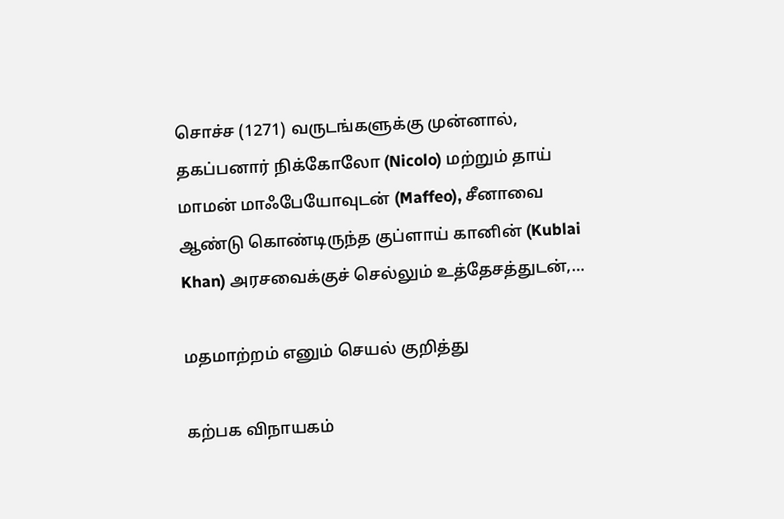சொச்ச (1271) வருடங்களுக்கு முன்னால், தகப்பனார் நிக்கோலோ (Nicolo) மற்றும் தாய் மாமன் மாஃபேயோவுடன் (Maffeo), சீனாவை ஆண்டு கொண்டிருந்த குப்ளாய் கானின் (Kublai Khan) அரசவைக்குச் செல்லும் உத்தேசத்துடன்,…

மதமாற்றம் எனும் செயல் குறித்து

கற்பக விநாயகம்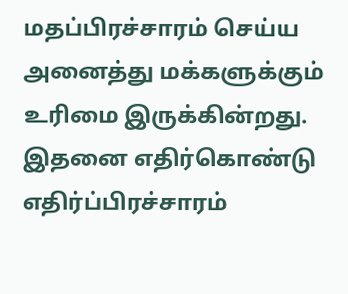மதப்பிரச்சாரம் செய்ய அனைத்து மக்களுக்கும் உரிமை இருக்கின்றது. இதனை எதிர்கொண்டு எதிர்ப்பிரச்சாரம்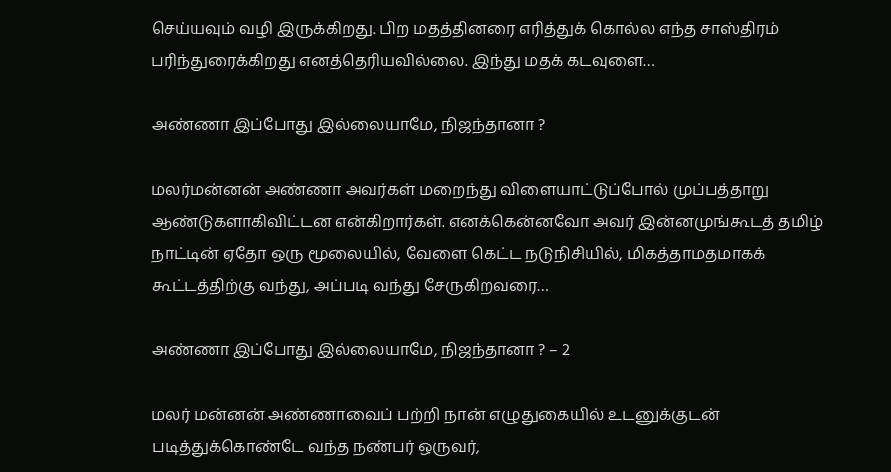செய்யவும் வழி இருக்கிறது. பிற மதத்தினரை எரித்துக் கொல்ல எந்த சாஸ்திரம் பரிந்துரைக்கிறது எனத்தெரியவில்லை. இந்து மதக் கடவுளை…

அண்ணா இப்போது இல்லையாமே, நிஜந்தானா ?

மலர்மன்னன் அண்ணா அவர்கள் மறைந்து விளையாட்டுப்போல் முப்பத்தாறு ஆண்டுகளாகிவிட்டன என்கிறார்கள். எனக்கென்னவோ அவர் இன்னமுங்கூடத் தமிழ் நாட்டின் ஏதோ ஒரு மூலையில், வேளை கெட்ட நடுநிசியில், மிகத்தாமதமாகக் கூட்டத்திற்கு வந்து, அப்படி வந்து சேருகிறவரை…

அண்ணா இப்போது இல்லையாமே, நிஜந்தானா ? – 2

மலர் மன்னன் அண்ணாவைப் பற்றி நான் எழுதுகையில் உடனுக்குடன் படித்துக்கொண்டே வந்த நண்பர் ஒருவர்,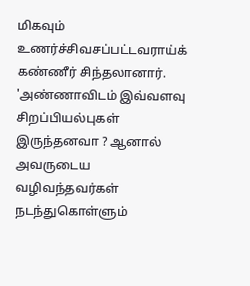மிகவும் உணர்ச்சிவசப்பட்டவராய்க் கண்ணீர் சிந்தலானார். 'அண்ணாவிடம் இவ்வளவு சிறப்பியல்புகள் இருந்தனவா ? ஆனால் அவருடைய வழிவந்தவர்கள் நடந்துகொள்ளும்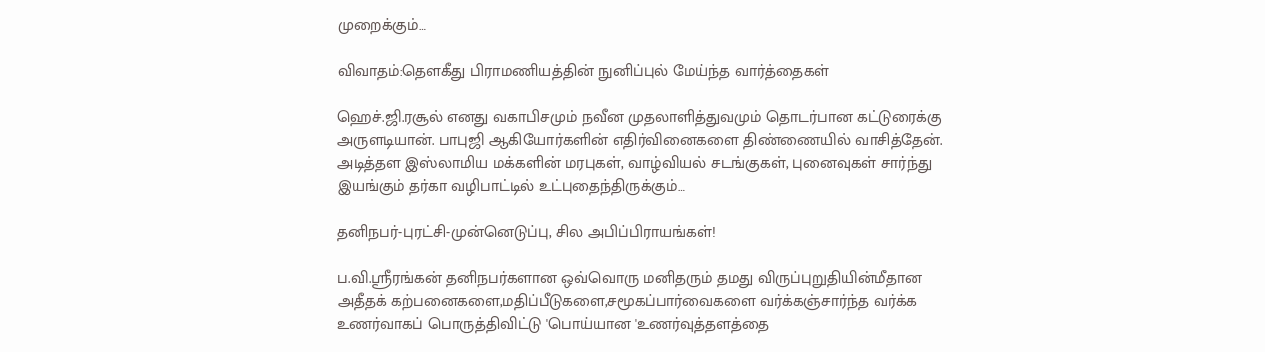முறைக்கும்…

விவாதம்:தெளகீது பிராமணியத்தின் நுனிப்புல் மேய்ந்த வார்த்தைகள்

ஹெச்.ஜி.ரசூல் எனது வகாபிசமும் நவீன முதலாளித்துவமும் தொடர்பான கட்டுரைக்கு அருளடியான். பாபுஜி ஆகியோர்களின் எதிர்வினைகளை திண்ணையில் வாசித்தேன். அடித்தள இஸ்லாமிய மக்களின் மரபுகள், வாழ்வியல் சடங்குகள், புனைவுகள் சார்ந்து இயங்கும் தர்கா வழிபாட்டில் உட்புதைந்திருக்கும்…

தனிநபர்-புரட்சி-முன்னெடுப்பு, சில அபிப்பிராயங்கள்!

ப.வி.ஸ்ரீரங்கன் தனிநபர்களான ஒவ்வொரு மனிதரும் தமது விருப்புறுதியின்மீதான அதீதக் கற்பனைகளை,மதிப்பீடுகளை,சமூகப்பார்வைகளை வர்க்கஞ்சார்ந்த வர்க்க உணர்வாகப் பொருத்திவிட்டு 'பொய்யான 'உணர்வுத்தளத்தை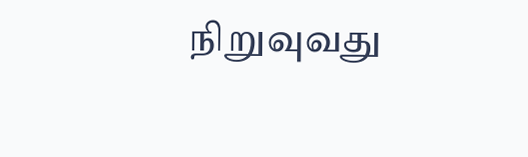நிறுவுவது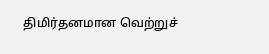திமிர்தனமான வெற்றுச்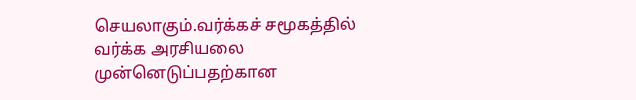செயலாகும்.வர்க்கச் சமூகத்தில் வர்க்க அரசியலை முன்னெடுப்பதற்கான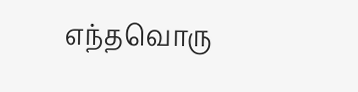எந்தவொரு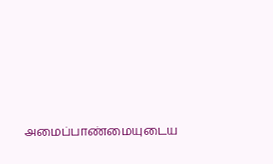அமைப்பாண்மையுடைய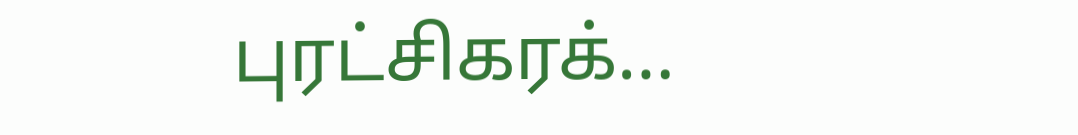புரட்சிகரக்…